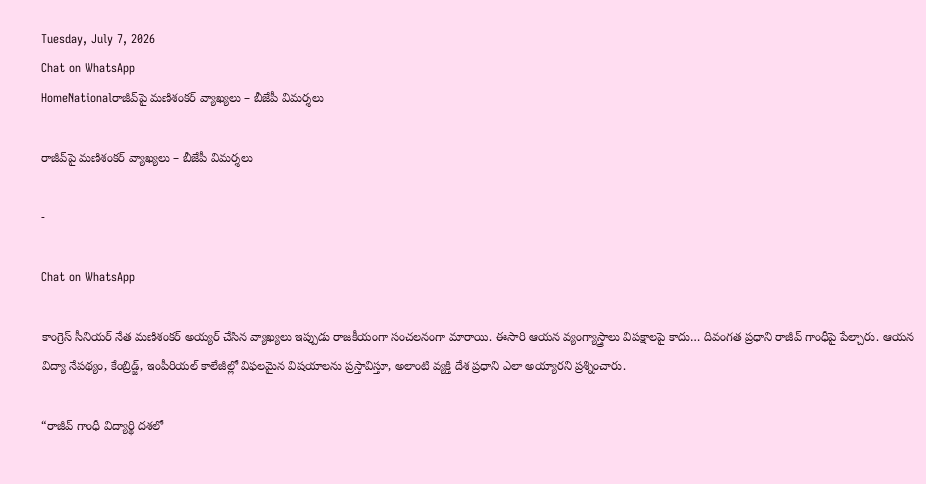Tuesday, July 7, 2026
Chat on WhatsApp
HomeNationalరాజీవ్‌పై మణిశంకర్ వ్యాఖ్యలు – బీజేపీ విమర్శలు

రాజీవ్‌పై మణిశంకర్ వ్యాఖ్యలు – బీజేపీ విమర్శలు

-

Chat on WhatsApp

కాంగ్రెస్ సీనియర్ నేత మణిశంకర్ అయ్యర్ చేసిన వ్యాఖ్యలు ఇప్పుడు రాజకీయంగా సంచలనంగా మారాయి. ఈసారి ఆయన వ్యంగ్యాస్త్రాలు విపక్షాలపై కాదు… దివంగత ప్రధాని రాజీవ్ గాంధీపై పేల్చారు. ఆయన విద్యా నేపథ్యం, కేంబ్రిడ్జ్, ఇంపీరియల్ కాలేజీల్లో విఫలమైన విషయాలను ప్రస్తావిస్తూ, అలాంటి వ్యక్తి దేశ ప్రధాని ఎలా అయ్యారని ప్రశ్నించారు.

“రాజీవ్ గాంధీ విద్యార్థి దశలో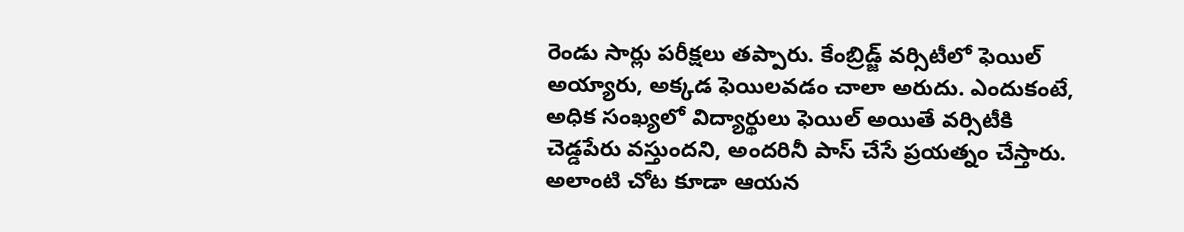రెండు సార్లు పరీక్షలు తప్పారు. కేంబ్రిడ్జ్ వర్సిటీలో ఫెయిల్ అయ్యారు, అక్కడ ఫెయిలవడం చాలా అరుదు. ఎందుకంటే, అధిక సంఖ్యలో విద్యార్థులు ఫెయిల్ అయితే వర్సిటీకి చెడ్డపేరు వస్తుందని, అందరినీ పాస్ చేసే ప్రయత్నం చేస్తారు. అలాంటి చోట కూడా ఆయన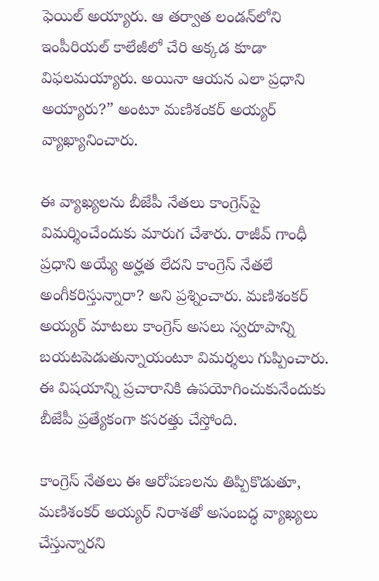ఫెయిల్ అయ్యారు. ఆ తర్వాత లండన్‌లోని ఇంపీరియల్ కాలేజీలో చేరి అక్కడ కూడా విఫలమయ్యారు. అయినా ఆయన ఎలా ప్రధాని అయ్యారు?” అంటూ మణిశంకర్ అయ్యర్ వ్యాఖ్యానించారు.

ఈ వ్యాఖ్యలను బీజేపీ నేతలు కాంగ్రెస్‌పై విమర్శించేందుకు మారుగ చేశారు. రాజీవ్ గాంధీ ప్రధాని అయ్యే అర్హత లేదని కాంగ్రెస్ నేతలే అంగీకరిస్తున్నారా? అని ప్రశ్నించారు. మణిశంకర్ అయ్యర్ మాటలు కాంగ్రెస్ అసలు స్వరూపాన్ని బయటపెడుతున్నాయంటూ విమర్శలు గుప్పించారు. ఈ విషయాన్ని ప్రచారానికి ఉపయోగించుకునేందుకు బీజేపీ ప్రత్యేకంగా కసరత్తు చేస్తోంది.

కాంగ్రెస్ నేతలు ఈ ఆరోపణలను తిప్పికొడుతూ, మణిశంకర్ అయ్యర్ నిరాశతో అసంబద్ధ వ్యాఖ్యలు చేస్తున్నారని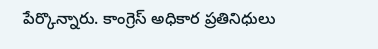పేర్కొన్నారు. కాంగ్రెస్ అధికార ప్రతినిధులు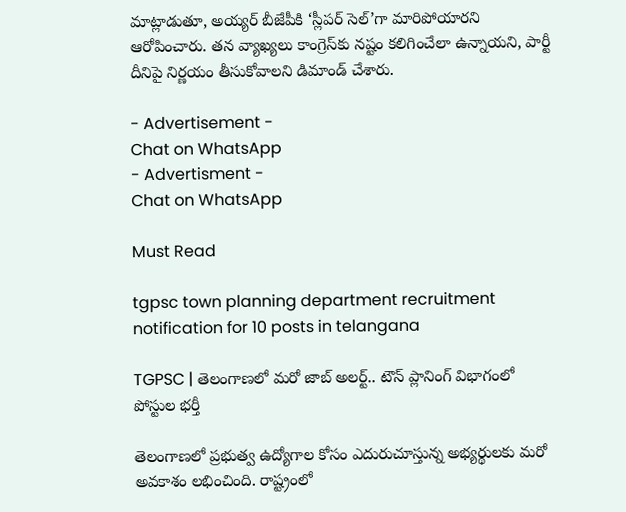మాట్లాడుతూ, అయ్యర్ బీజేపీకి ‘స్లీపర్ సెల్’గా మారిపోయారని ఆరోపించారు. తన వ్యాఖ్యలు కాంగ్రెస్‌కు నష్టం కలిగించేలా ఉన్నాయని, పార్టీ దీనిపై నిర్ణయం తీసుకోవాలని డిమాండ్ చేశారు.

- Advertisement -
Chat on WhatsApp
- Advertisment -
Chat on WhatsApp

Must Read

tgpsc town planning department recruitment notification for 10 posts in telangana

TGPSC | తెలంగాణలో మరో జాబ్ అలర్ట్.. టౌన్ ప్లానింగ్ విభాగంలో పోస్టుల భర్తీ

తెలంగాణలో ప్రభుత్వ ఉద్యోగాల కోసం ఎదురుచూస్తున్న అభ్యర్థులకు మరో అవకాశం లభించింది. రాష్ట్రంలో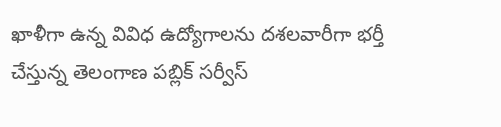ఖాళీగా ఉన్న వివిధ ఉద్యోగాలను దశలవారీగా భర్తీ చేస్తున్న తెలంగాణ పబ్లిక్ సర్వీస్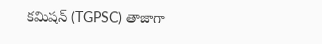కమిషన్ (TGPSC) తాజాగా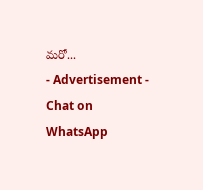మరో...
- Advertisement -
Chat on WhatsApp